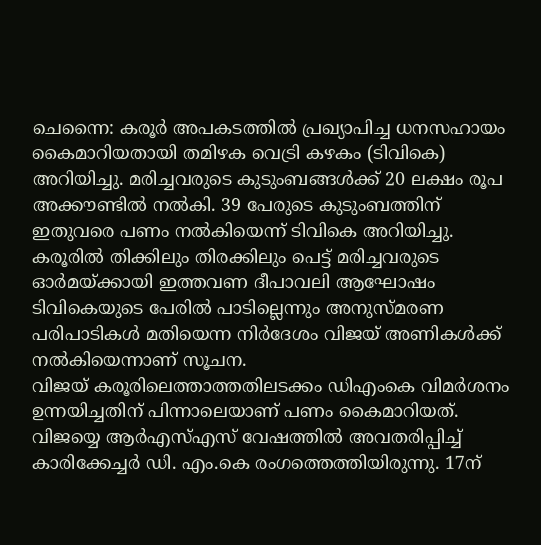ചെന്നൈ: കരൂർ അപകടത്തിൽ പ്രഖ്യാപിച്ച ധനസഹായം കൈമാറിയതായി തമിഴക വെട്രി കഴകം (ടിവികെ) അറിയിച്ചു. മരിച്ചവരുടെ കുടുംബങ്ങൾക്ക് 20 ലക്ഷം രൂപ അക്കൗണ്ടിൽ നൽകി. 39 പേരുടെ കുടുംബത്തിന് ഇതുവരെ പണം നൽകിയെന്ന് ടിവികെ അറിയിച്ചു. കരൂരിൽ തിക്കിലും തിരക്കിലും പെട്ട് മരിച്ചവരുടെ ഓർമയ്ക്കായി ഇത്തവണ ദീപാവലി ആഘോഷം ടിവികെയുടെ പേരിൽ പാടില്ലെന്നും അനുസ്മരണ പരിപാടികൾ മതിയെന്ന നിർദേശം വിജയ് അണികൾക്ക് നൽകിയെന്നാണ് സൂചന.
വിജയ് കരൂരിലെത്താത്തതിലടക്കം ഡിഎംകെ വിമർശനം ഉന്നയിച്ചതിന് പിന്നാലെയാണ് പണം കൈമാറിയത്. വിജയ്യെ ആർഎസ്എസ് വേഷത്തിൽ അവതരിപ്പിച്ച് കാരിക്കേച്ചർ ഡി. എം.കെ രംഗത്തെത്തിയിരുന്നു. 17ന്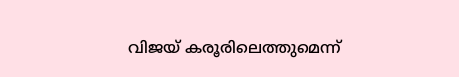വിജയ് കരൂരിലെത്തുമെന്ന്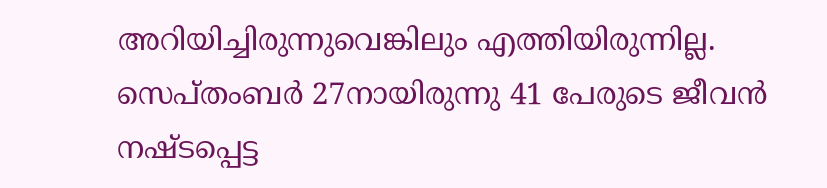അറിയിച്ചിരുന്നുവെങ്കിലും എത്തിയിരുന്നില്ല. സെപ്തംബർ 27നായിരുന്നു 41 പേരുടെ ജീവൻ നഷ്ടപ്പെട്ട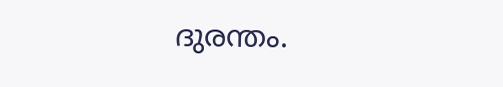ദുരന്തം.